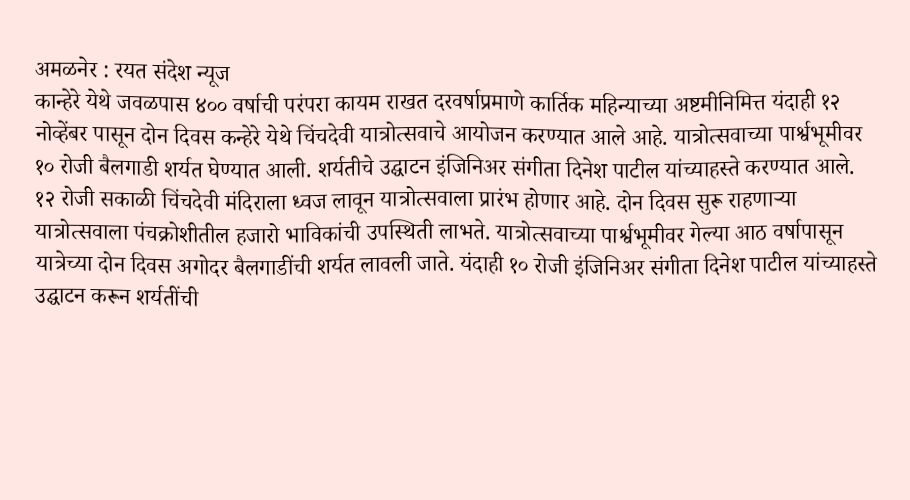अमळनेर : रयत संदेश न्यूज
कान्हेरे येथे जवळपास ४०० वर्षाची परंपरा कायम राखत दरवर्षाप्रमाणे कार्तिक महिन्याच्या अष्टमीनिमित्त यंदाही १२ नोव्हेंबर पासून दोन दिवस कन्हेरे येथे चिंचदेवी यात्रोत्सवाचे आयोजन करण्यात आले आहे. यात्रोत्सवाच्या पार्श्वभूमीवर १० रोजी बैलगाडी शर्यत घेण्यात आली. शर्यतीचे उद्घाटन इंजिनिअर संगीता दिनेश पाटील यांच्याहस्ते करण्यात आले.
१२ रोजी सकाळी चिंचदेवी मंदिराला ध्वज लावून यात्रोत्सवाला प्रारंभ होणार आहे. दोन दिवस सुरू राहणाऱ्या यात्रोत्सवाला पंचक्रोशीतील हजारो भाविकांची उपस्थिती लाभते. यात्रोत्सवाच्या पार्श्वभूमीवर गेल्या आठ वर्षापासून यात्रेच्या दोन दिवस अगोदर बैलगाडींची शर्यत लावली जाते. यंदाही १० रोजी इंजिनिअर संगीता दिनेश पाटील यांच्याहस्ते उद्घाटन करून शर्यतींची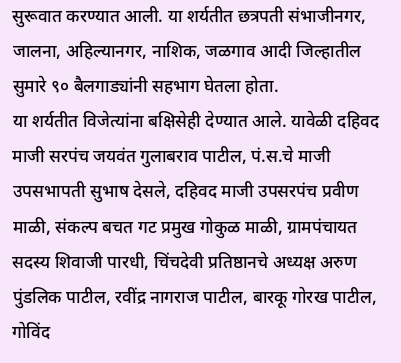सुरूवात करण्यात आली. या शर्यतीत छत्रपती संभाजीनगर, जालना, अहिल्यानगर, नाशिक, जळगाव आदी जिल्हातील सुमारे ९० बैलगाड्यांनी सहभाग घेतला होता.
या शर्यतीत विजेत्यांना बक्षिसेही देण्यात आले. यावेळी दहिवद माजी सरपंच जयवंत गुलाबराव पाटील, पं.स.चे माजी उपसभापती सुभाष देसले, दहिवद माजी उपसरपंच प्रवीण माळी, संकल्प बचत गट प्रमुख गोकुळ माळी, ग्रामपंचायत सदस्य शिवाजी पारधी, चिंचदेवी प्रतिष्ठानचे अध्यक्ष अरुण पुंडलिक पाटील, रवींद्र नागराज पाटील, बारकू गोरख पाटील, गोविंद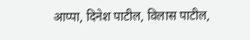आप्पा, दिनेश पाटील, विलास पाटील,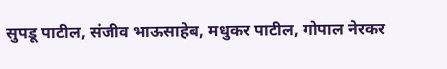सुपडू पाटील, संजीव भाऊसाहेब, मधुकर पाटील, गोपाल नेरकर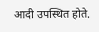आदी उपस्थित होते.